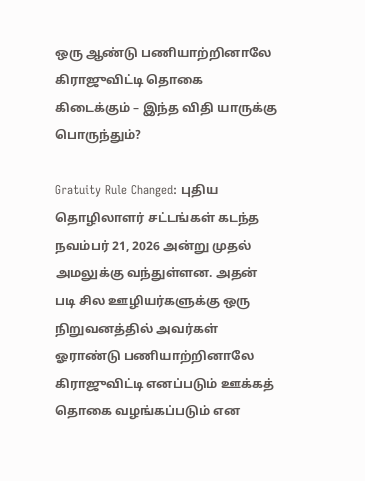ஒரு ஆண்டு பணியாற்றினாலே கிராஜுவிட்டி தொகை கிடைக்கும் – இந்த விதி யாருக்கு பொருந்தும்?

Gratuity Rule Changed: புதிய தொழிலாளர் சட்டங்கள் கடந்த நவம்பர் 21, 2026 அன்று முதல் அமலுக்கு வந்துள்ளன. அதன் படி சில ஊழியர்களுக்கு ஒரு நிறுவனத்தில் அவர்கள் ஓராண்டு பணியாற்றினாலே கிராஜுவிட்டி எனப்படும் ஊக்கத் தொகை வழங்கப்படும் என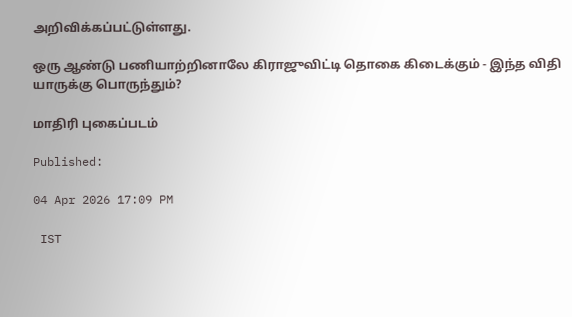அறிவிக்கப்பட்டுள்ளது.

ஒரு ஆண்டு பணியாற்றினாலே கிராஜுவிட்டி தொகை கிடைக்கும் - இந்த விதி யாருக்கு பொருந்தும்?

மாதிரி புகைப்படம்

Published:

04 Apr 2026 17:09 PM

 IST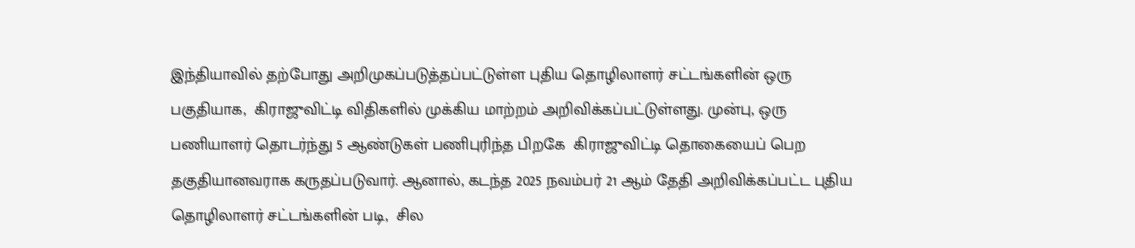இந்தியாவில் தற்போது அறிமுகப்படுத்தப்பட்டுள்ள புதிய தொழிலாளர் சட்டங்களின் ஒரு பகுதியாக,  கிராஜுவிட்டி விதிகளில் முக்கிய மாற்றம் அறிவிக்கப்பட்டுள்ளது. முன்பு, ஒரு பணியாளர் தொடர்ந்து 5 ஆண்டுகள் பணிபுரிந்த பிறகே  கிராஜுவிட்டி தொகையைப் பெற தகுதியானவராக கருதப்படுவார். ஆனால், கடந்த 2025 நவம்பர் 21 ஆம் தேதி அறிவிக்கப்பட்ட புதிய தொழிலாளர் சட்டங்களின் படி,  சில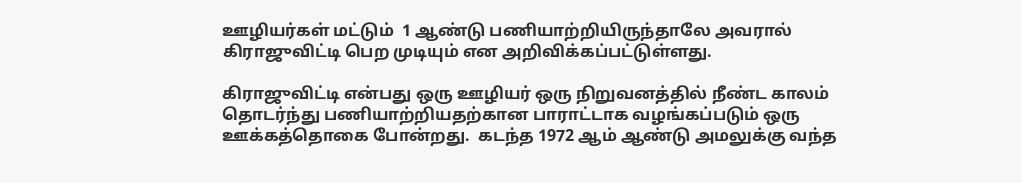ஊழியர்கள் மட்டும்  1 ஆண்டு பணியாற்றியிருந்தாலே அவரால் கிராஜுவிட்டி பெற முடியும் என அறிவிக்கப்பட்டுள்ளது.

கிராஜுவிட்டி என்பது ஒரு ஊழியர் ஒரு நிறுவனத்தில் நீண்ட காலம் தொடர்ந்து பணியாற்றியதற்கான பாராட்டாக வழங்கப்படும் ஒரு ஊக்கத்தொகை போன்றது.  கடந்த 1972 ஆம் ஆண்டு அமலுக்கு வந்த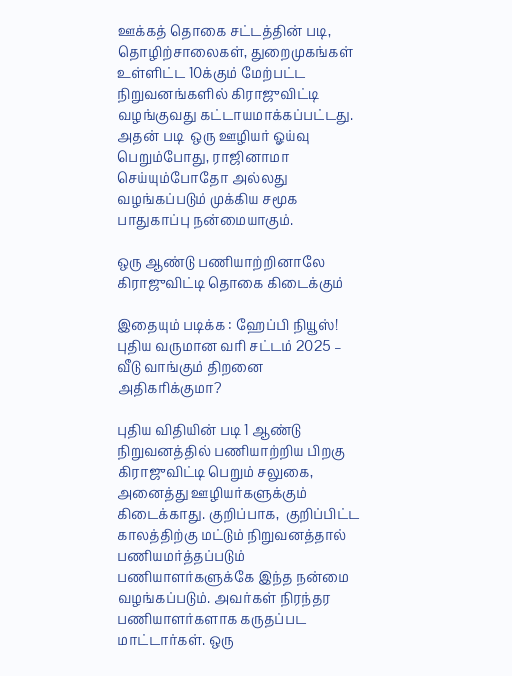ஊக்கத் தொகை சட்டத்தின் படி, தொழிற்சாலைகள், துறைமுகங்கள் உள்ளிட்ட 10க்கும் மேற்பட்ட நிறுவனங்களில் கிராஜுவிட்டி வழங்குவது கட்டாயமாக்கப்பட்டது.  அதன் படி  ஒரு ஊழியர் ஓய்வு பெறும்போது, ராஜினாமா செய்யும்போதோ அல்லது வழங்கப்படும் முக்கிய சமூக பாதுகாப்பு நன்மையாகும்.

ஒரு ஆண்டு பணியாற்றினாலே கிராஜுவிட்டி தொகை கிடைக்கும்

இதையும் படிக்க : ஹேப்பி நியூஸ்! புதிய வருமான வரி சட்டம் 2025 – வீடு வாங்கும் திறனை அதிகரிக்குமா?

புதிய விதியின் படி 1 ஆண்டு நிறுவனத்தில் பணியாற்றிய பிறகு கிராஜுவிட்டி பெறும் சலுகை,  அனைத்து ஊழியர்களுக்கும் கிடைக்காது. குறிப்பாக,  குறிப்பிட்ட காலத்திற்கு மட்டும் நிறுவனத்தால் பணியமர்த்தப்படும் பணியாளர்களுக்கே இந்த நன்மை வழங்கப்படும். அவர்கள் நிரந்தர பணியாளர்களாக கருதப்பட மாட்டார்கள். ஒரு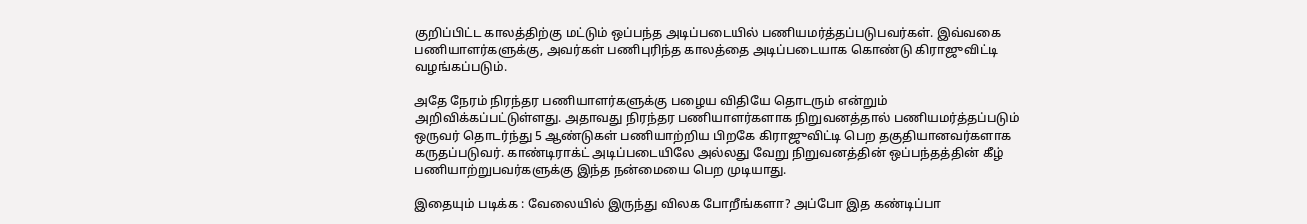குறிப்பிட்ட காலத்திற்கு மட்டும் ஒப்பந்த அடிப்படையில் பணியமர்த்தப்படுபவர்கள். இவ்வகை பணியாளர்களுக்கு, அவர்கள் பணிபுரிந்த காலத்தை அடிப்படையாக கொண்டு கிராஜுவிட்டி வழங்கப்படும்.

அதே நேரம் நிரந்தர பணியாளர்களுக்கு பழைய விதியே தொடரும் என்றும் அறிவிக்கப்பட்டுள்ளது. அதாவது நிரந்தர பணியாளர்களாக நிறுவனத்தால் பணியமர்த்தப்படும் ஒருவர் தொடர்ந்து 5 ஆண்டுகள் பணியாற்றிய பிறகே கிராஜுவிட்டி பெற தகுதியானவர்களாக கருதப்படுவர். காண்டிராக்ட் அடிப்படையிலே அல்லது வேறு நிறுவனத்தின் ஒப்பந்தத்தின் கீழ் பணியாற்றுபவர்களுக்கு இந்த நன்மையை பெற முடியாது.

இதையும் படிக்க : வேலையில் இருந்து விலக போறீங்களா? அப்போ இத கண்டிப்பா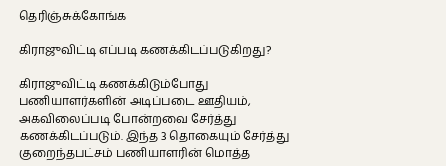தெரிஞ்சுக்கோங்க

கிராஜுவிட்டி எப்படி கணக்கிடப்படுகிறது?

கிராஜுவிட்டி கணக்கிடும்போது பணியாளர்களின் அடிப்படை ஊதியம், அகவிலைப்படி போன்றவை சேர்த்து கணக்கிடப்படும். இந்த 3 தொகையும் சேர்த்து குறைந்தபட்சம் பணியாளரின் மொத்த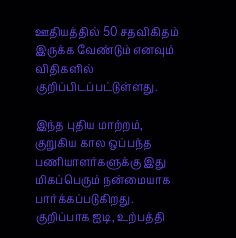ஊதியத்தில் 50 சதவிகிதம் இருக்க வேண்டும் எனவும் விதிகளில் குறிப்பிடப்பட்டுள்ளது.

இந்த புதிய மாற்றம், குறுகிய கால ஒப்பந்த பணியாளர்களுக்கு இது மிகப்பெரும் நன்மையாக பார்க்கப்படுகிறது. குறிப்பாக ஐடி, உற்பத்தி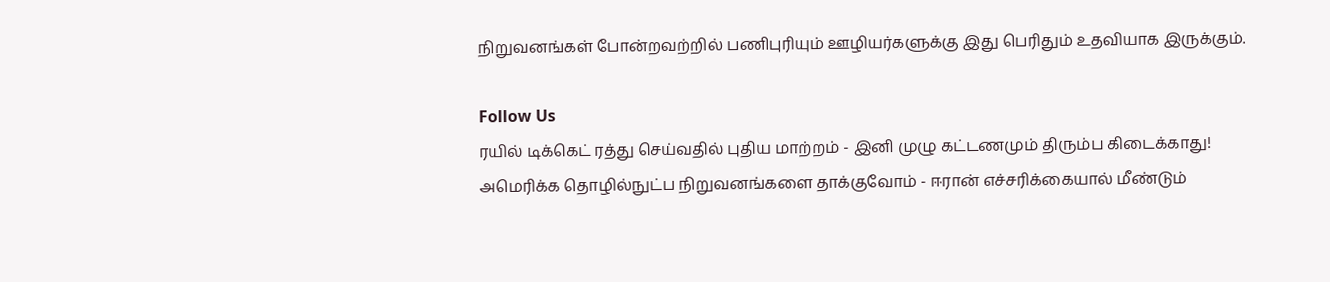நிறுவனங்கள் போன்றவற்றில் பணிபுரியும் ஊழியர்களுக்கு இது பெரிதும் உதவியாக இருக்கும்.

Follow Us
ரயில் டிக்கெட் ரத்து செய்வதில் புதிய மாற்றம் - இனி முழு கட்டணமும் திரும்ப கிடைக்காது!
அமெரிக்க தொழில்நுட்ப நிறுவனங்களை தாக்குவோம் - ஈரான் எச்சரிக்கையால் மீண்டும்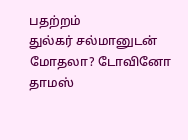பதற்றம்
துல்கர் சல்மானுடன் மோதலா? டோவினோ தாமஸ்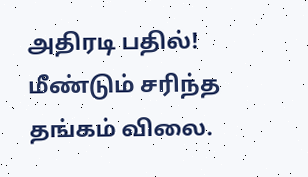அதிரடி பதில்!
மீண்டும் சரிந்த தங்கம் விலை.